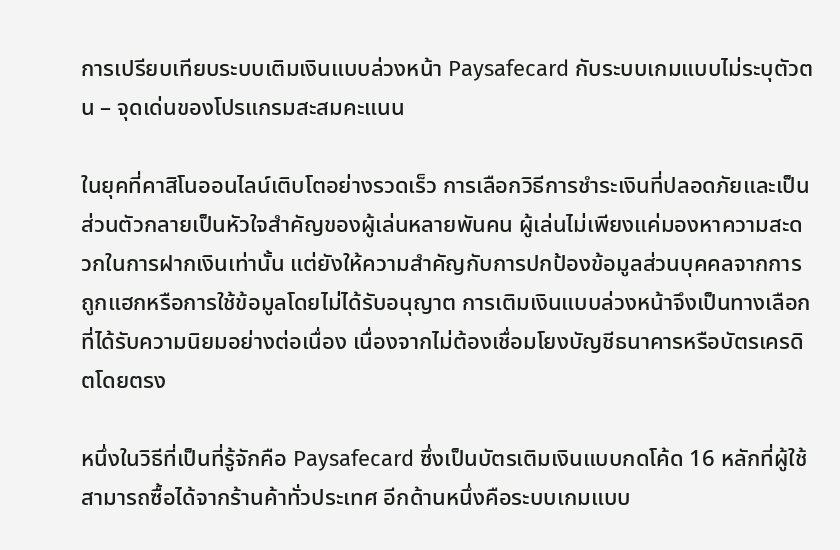การเปรียบเทียบระบบเติมเงินแบบล่วงหน้า Paysafecard กับระบบเกมแบบไม่ระบุตัวตน – จุดเด่นของโปรแกรมสะสมคะแนน

ในยุคที่คาสิโนออนไลน์เติบโตอย่างรวดเร็ว การเลือกวิธีการชำระเงินที่ปลอดภัยและเป็นส่วนตัวกลายเป็นหัวใจสำคัญของผู้เล่นหลายพันคน ผู้เล่นไม่เพียงแค่มองหาความสะดวกในการฝากเงินเท่านั้น แต่ยังให้ความสำคัญกับการปกป้องข้อมูลส่วนบุคคลจากการถูกแฮกหรือการใช้ข้อมูลโดยไม่ได้รับอนุญาต การเติมเงินแบบล่วงหน้าจึงเป็นทางเลือกที่ได้รับความนิยมอย่างต่อเนื่อง เนื่องจากไม่ต้องเชื่อมโยงบัญชีธนาคารหรือบัตรเครดิตโดยตรง

หนึ่งในวิธีที่เป็นที่รู้จักคือ Paysafecard ซึ่งเป็นบัตรเติมเงินแบบกดโค้ด 16 หลักที่ผู้ใช้สามารถซื้อได้จากร้านค้าทั่วประเทศ อีกด้านหนึ่งคือระบบเกมแบบ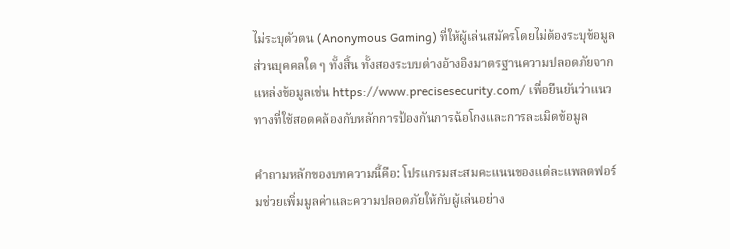ไม่ระบุตัวตน (Anonymous Gaming) ที่ให้ผู้เล่นสมัครโดยไม่ต้องระบุข้อมูลส่วนบุคคลใด ๆ ทั้งสิ้น ทั้งสองระบบต่างอ้างอิงมาตรฐานความปลอดภัยจากแหล่งข้อมูลเช่น https://www.precisesecurity.com/ เพื่อยืนยันว่าแนวทางที่ใช้สอดคล้องกับหลักการป้องกันการฉ้อโกงและการละเมิดข้อมูล

คำถามหลักของบทความนี้คือ: โปรแกรมสะสมคะแนนของแต่ละแพลตฟอร์มช่วยเพิ่มมูลค่าและความปลอดภัยให้กับผู้เล่นอย่าง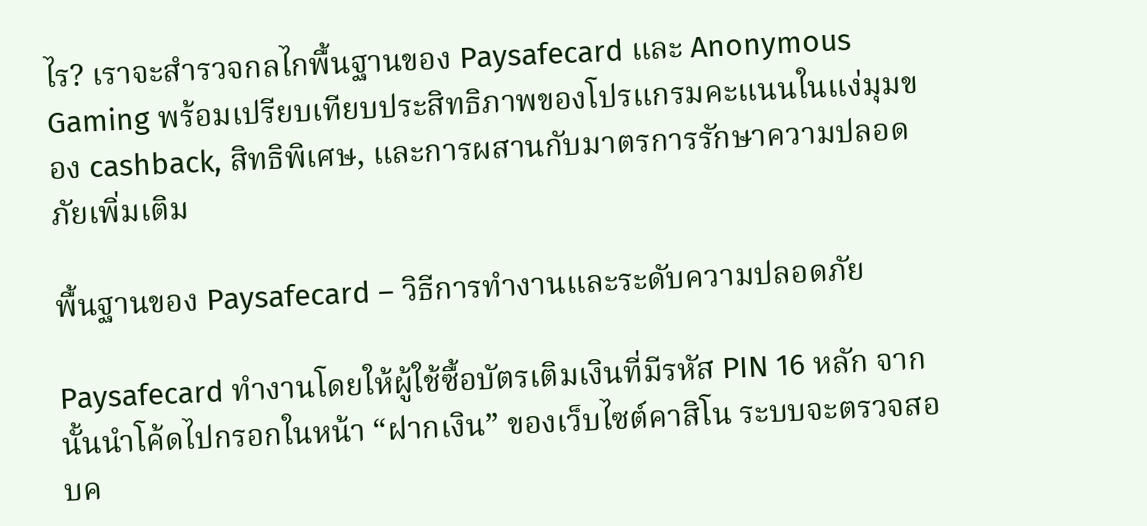ไร? เราจะสำรวจกลไกพื้นฐานของ Paysafecard และ Anonymous Gaming พร้อมเปรียบเทียบประสิทธิภาพของโปรแกรมคะแนนในแง่มุมของ cashback, สิทธิพิเศษ, และการผสานกับมาตรการรักษาความปลอดภัยเพิ่มเติม

พื้นฐานของ Paysafecard – วิธีการทำงานและระดับความปลอดภัย

Paysafecard ทำงานโดยให้ผู้ใช้ซื้อบัตรเติมเงินที่มีรหัส PIN 16 หลัก จากนั้นนำโค้ดไปกรอกในหน้า “ฝากเงิน” ของเว็บไซต์คาสิโน ระบบจะตรวจสอบค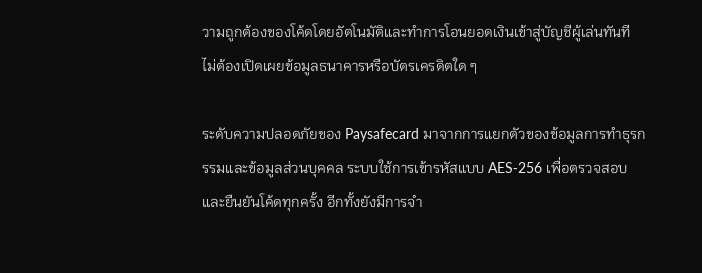วามถูกต้องของโค้ดโดยอัตโนมัติและทำการโอนยอดเงินเข้าสู่บัญชีผู้เล่นทันที ไม่ต้องเปิดเผยข้อมูลธนาคารหรือบัตรเครดิตใด ๆ

ระดับความปลอดภัยของ Paysafecard มาจากการแยกตัวของข้อมูลการทำธุรกรรมและข้อมูลส่วนบุคคล ระบบใช้การเข้ารหัสแบบ AES‑256 เพื่อตรวจสอบและยืนยันโค้ดทุกครั้ง อีกทั้งยังมีการจำ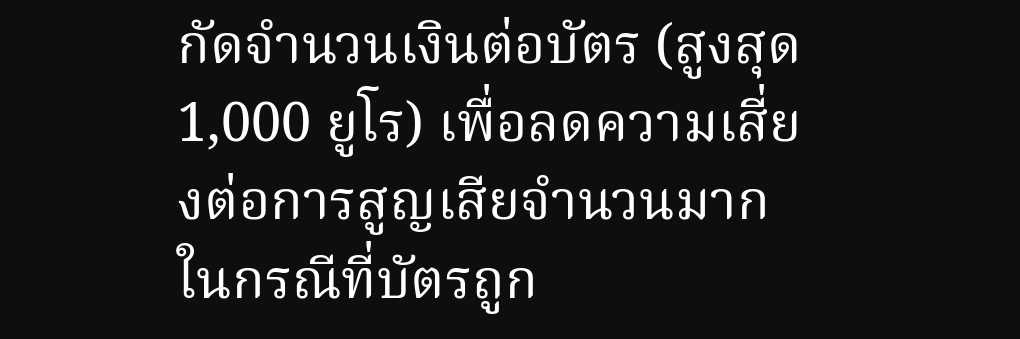กัดจำนวนเงินต่อบัตร (สูงสุด 1,000 ยูโร) เพื่อลดความเสี่ยงต่อการสูญเสียจำนวนมากในกรณีที่บัตรถูก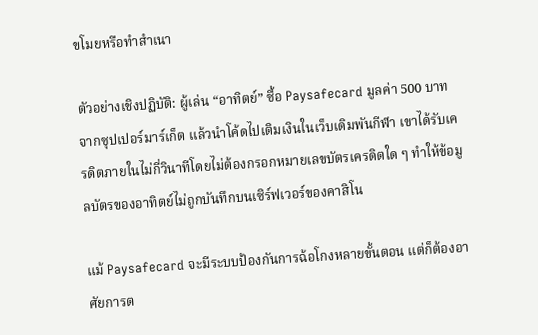ขโมยหรือทำสำเนา

ตัวอย่างเชิงปฏิบัติ: ผู้เล่น “อาทิตย์” ซื้อ Paysafecard มูลค่า 500 บาทจากซุปเปอร์มาร์เก็ต แล้วนำโค้ดไปเติมเงินในเว็บเดิมพันกีฬา เขาได้รับเครดิตภายในไม่กี่วินาทีโดยไม่ต้องกรอกหมายเลขบัตรเครดิตใด ๆ ทำให้ข้อมูลบัตรของอาทิตย์ไม่ถูกบันทึกบนเซิร์ฟเวอร์ของคาสิโน

แม้ Paysafecard จะมีระบบป้องกันการฉ้อโกงหลายขั้นตอน แต่ก็ต้องอาศัยการต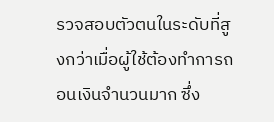รวจสอบตัวตนในระดับที่สูงกว่าเมื่อผู้ใช้ต้องทำการถอนเงินจำนวนมาก ซึ่ง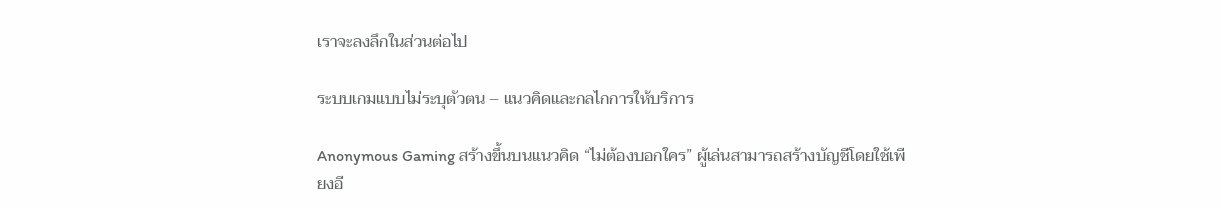เราจะลงลึกในส่วนต่อไป

ระบบเกมแบบไม่ระบุตัวตน – แนวคิดและกลไกการให้บริการ

Anonymous Gaming สร้างขึ้นบนแนวคิด “ไม่ต้องบอกใคร” ผู้เล่นสามารถสร้างบัญชีโดยใช้เพียงอี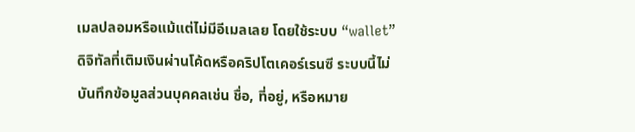เมลปลอมหรือแม้แต่ไม่มีอีเมลเลย โดยใช้ระบบ “wallet” ดิจิทัลที่เติมเงินผ่านโค้ดหรือคริปโตเคอร์เรนซี ระบบนี้ไม่บันทึกข้อมูลส่วนบุคคลเช่น ชื่อ, ที่อยู่, หรือหมาย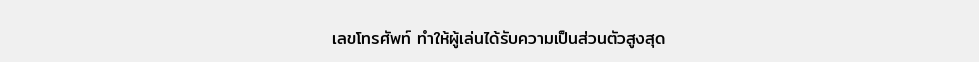เลขโทรศัพท์ ทำให้ผู้เล่นได้รับความเป็นส่วนตัวสูงสุด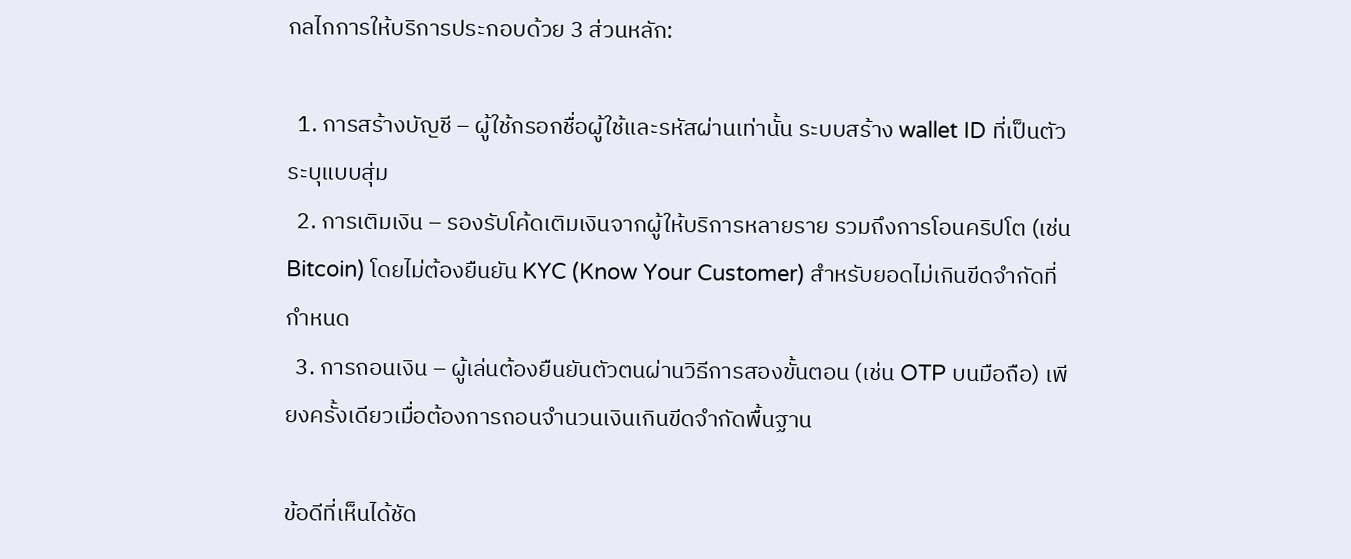กลไกการให้บริการประกอบด้วย 3 ส่วนหลัก:

  1. การสร้างบัญชี – ผู้ใช้กรอกชื่อผู้ใช้และรหัสผ่านเท่านั้น ระบบสร้าง wallet ID ที่เป็นตัวระบุแบบสุ่ม
  2. การเติมเงิน – รองรับโค้ดเติมเงินจากผู้ให้บริการหลายราย รวมถึงการโอนคริปโต (เช่น Bitcoin) โดยไม่ต้องยืนยัน KYC (Know Your Customer) สำหรับยอดไม่เกินขีดจำกัดที่กำหนด
  3. การถอนเงิน – ผู้เล่นต้องยืนยันตัวตนผ่านวิธีการสองขั้นตอน (เช่น OTP บนมือถือ) เพียงครั้งเดียวเมื่อต้องการถอนจำนวนเงินเกินขีดจำกัดพื้นฐาน

ข้อดีที่เห็นได้ชัด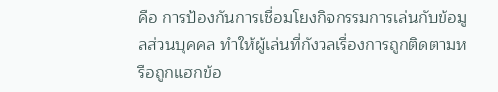คือ การป้องกันการเชื่อมโยงกิจกรรมการเล่นกับข้อมูลส่วนบุคคล ทำให้ผู้เล่นที่กังวลเรื่องการถูกติดตามหรือถูกแฮกข้อ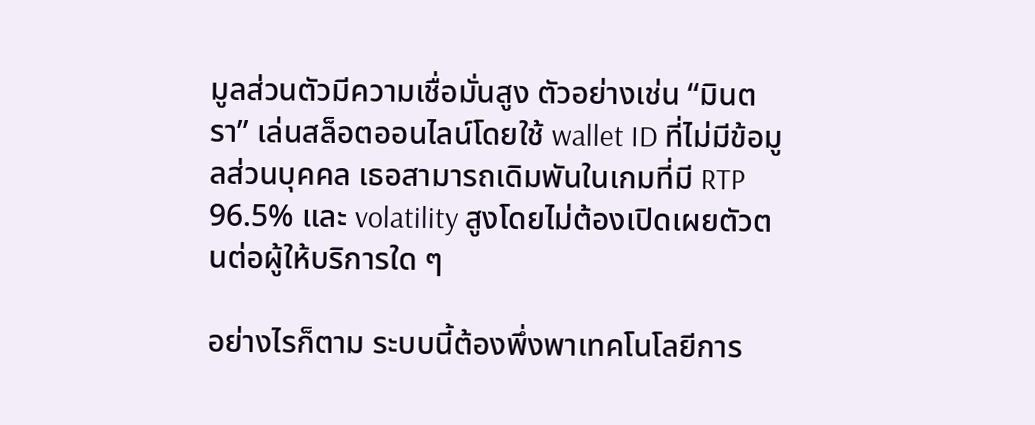มูลส่วนตัวมีความเชื่อมั่นสูง ตัวอย่างเช่น “มินตรา” เล่นสล็อตออนไลน์โดยใช้ wallet ID ที่ไม่มีข้อมูลส่วนบุคคล เธอสามารถเดิมพันในเกมที่มี RTP 96.5% และ volatility สูงโดยไม่ต้องเปิดเผยตัวตนต่อผู้ให้บริการใด ๆ

อย่างไรก็ตาม ระบบนี้ต้องพึ่งพาเทคโนโลยีการ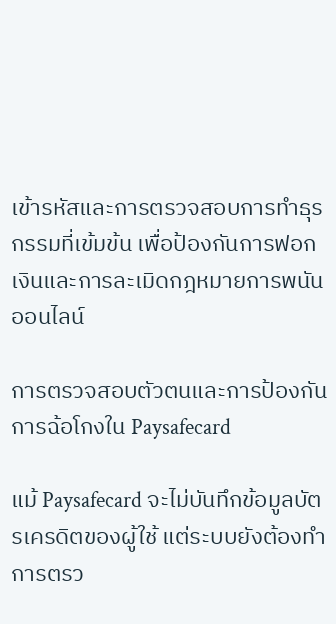เข้ารหัสและการตรวจสอบการทำธุรกรรมที่เข้มข้น เพื่อป้องกันการฟอกเงินและการละเมิดกฎหมายการพนันออนไลน์

การตรวจสอบตัวตนและการป้องกันการฉ้อโกงใน Paysafecard

แม้ Paysafecard จะไม่บันทึกข้อมูลบัตรเครดิตของผู้ใช้ แต่ระบบยังต้องทำการตรว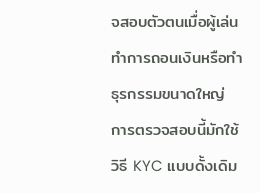จสอบตัวตนเมื่อผู้เล่นทำการถอนเงินหรือทำธุรกรรมขนาดใหญ่ การตรวจสอบนี้มักใช้วิธี KYC แบบดั้งเดิม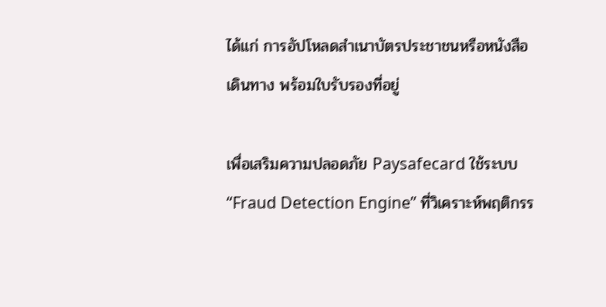ได้แก่ การอัปโหลดสำเนาบัตรประชาชนหรือหนังสือเดินทาง พร้อมใบรับรองที่อยู่

เพื่อเสริมความปลอดภัย Paysafecard ใช้ระบบ “Fraud Detection Engine” ที่วิเคราะห์พฤติกรร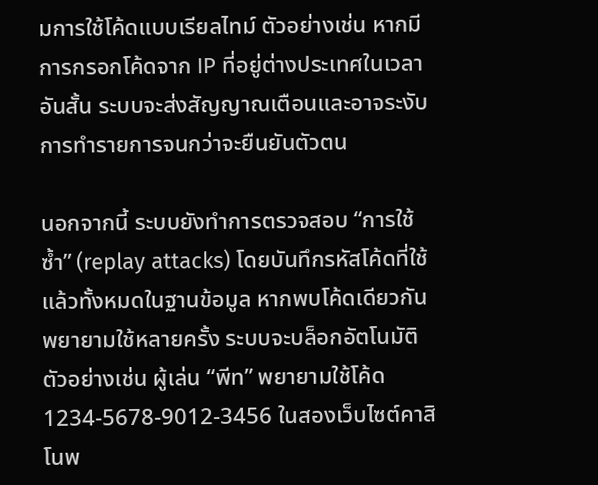มการใช้โค้ดแบบเรียลไทม์ ตัวอย่างเช่น หากมีการกรอกโค้ดจาก IP ที่อยู่ต่างประเทศในเวลาอันสั้น ระบบจะส่งสัญญาณเตือนและอาจระงับการทำรายการจนกว่าจะยืนยันตัวตน

นอกจากนี้ ระบบยังทำการตรวจสอบ “การใช้ซ้ำ” (replay attacks) โดยบันทึกรหัสโค้ดที่ใช้แล้วทั้งหมดในฐานข้อมูล หากพบโค้ดเดียวกันพยายามใช้หลายครั้ง ระบบจะบล็อกอัตโนมัติ ตัวอย่างเช่น ผู้เล่น “พีท” พยายามใช้โค้ด 1234‑5678‑9012‑3456 ในสองเว็บไซต์คาสิโนพ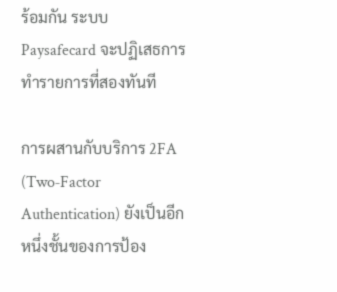ร้อมกัน ระบบ Paysafecard จะปฏิเสธการทำรายการที่สองทันที

การผสานกับบริการ 2FA (Two‑Factor Authentication) ยังเป็นอีกหนึ่งชั้นของการป้อง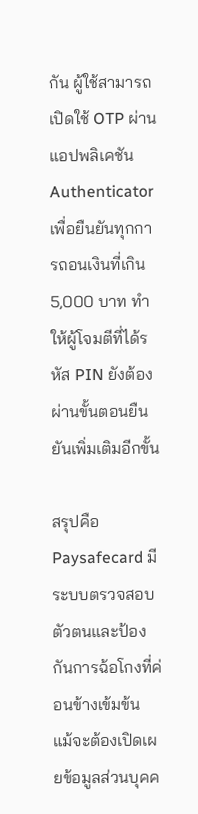กัน ผู้ใช้สามารถเปิดใช้ OTP ผ่านแอปพลิเคชัน Authenticator เพื่อยืนยันทุกการถอนเงินที่เกิน 5,000 บาท ทำให้ผู้โจมตีที่ได้รหัส PIN ยังต้องผ่านขั้นตอนยืนยันเพิ่มเติมอีกขั้น

สรุปคือ Paysafecard มีระบบตรวจสอบตัวตนและป้องกันการฉ้อโกงที่ค่อนข้างเข้มข้น แม้จะต้องเปิดเผยข้อมูลส่วนบุคค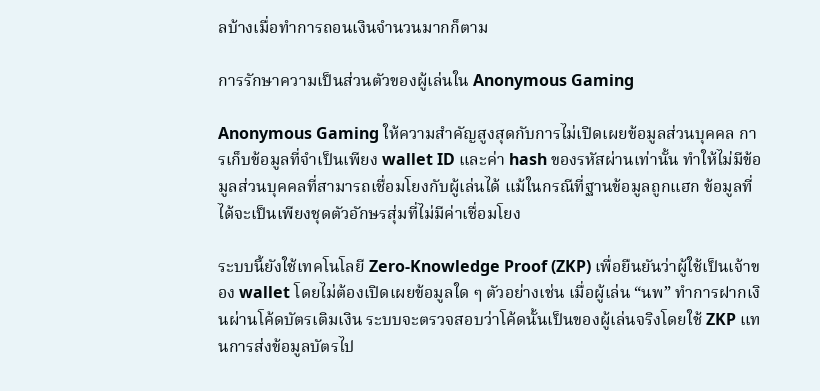ลบ้างเมื่อทำการถอนเงินจำนวนมากก็ตาม

การรักษาความเป็นส่วนตัวของผู้เล่นใน Anonymous Gaming

Anonymous Gaming ให้ความสำคัญสูงสุดกับการไม่เปิดเผยข้อมูลส่วนบุคคล การเก็บข้อมูลที่จำเป็นเพียง wallet ID และค่า hash ของรหัสผ่านเท่านั้น ทำให้ไม่มีข้อมูลส่วนบุคคลที่สามารถเชื่อมโยงกับผู้เล่นได้ แม้ในกรณีที่ฐานข้อมูลถูกแฮก ข้อมูลที่ได้จะเป็นเพียงชุดตัวอักษรสุ่มที่ไม่มีค่าเชื่อมโยง

ระบบนี้ยังใช้เทคโนโลยี Zero‑Knowledge Proof (ZKP) เพื่อยืนยันว่าผู้ใช้เป็นเจ้าของ wallet โดยไม่ต้องเปิดเผยข้อมูลใด ๆ ตัวอย่างเช่น เมื่อผู้เล่น “นพ” ทำการฝากเงินผ่านโค้ดบัตรเติมเงิน ระบบจะตรวจสอบว่าโค้ดนั้นเป็นของผู้เล่นจริงโดยใช้ ZKP แทนการส่งข้อมูลบัตรไป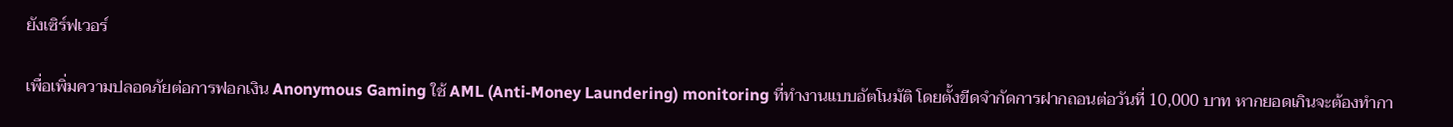ยังเซิร์ฟเวอร์

เพื่อเพิ่มความปลอดภัยต่อการฟอกเงิน Anonymous Gaming ใช้ AML (Anti‑Money Laundering) monitoring ที่ทำงานแบบอัตโนมัติ โดยตั้งขีดจำกัดการฝากถอนต่อวันที่ 10,000 บาท หากยอดเกินจะต้องทำกา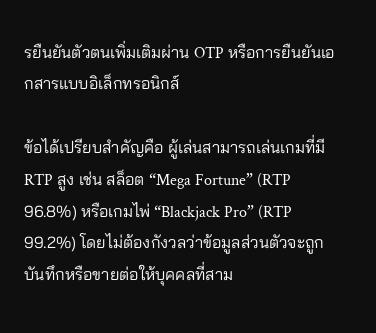รยืนยันตัวตนเพิ่มเติมผ่าน OTP หรือการยืนยันเอกสารแบบอิเล็กทรอนิกส์

ข้อได้เปรียบสำคัญคือ ผู้เล่นสามารถเล่นเกมที่มี RTP สูง เช่น สล็อต “Mega Fortune” (RTP 96.8%) หรือเกมไพ่ “Blackjack Pro” (RTP 99.2%) โดยไม่ต้องกังวลว่าข้อมูลส่วนตัวจะถูกบันทึกหรือขายต่อให้บุคคลที่สาม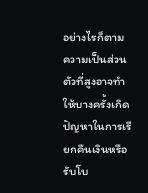อย่างไรก็ตาม ความเป็นส่วนตัวที่สูงอาจทำให้บางครั้งเกิดปัญหาในการเรียกคืนเงินหรือรับโบ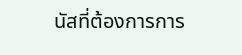นัสที่ต้องการการ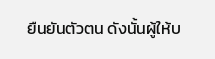ยืนยันตัวตน ดังนั้นผู้ให้บ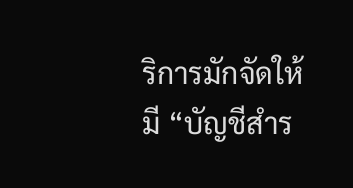ริการมักจัดให้มี “บัญชีสำร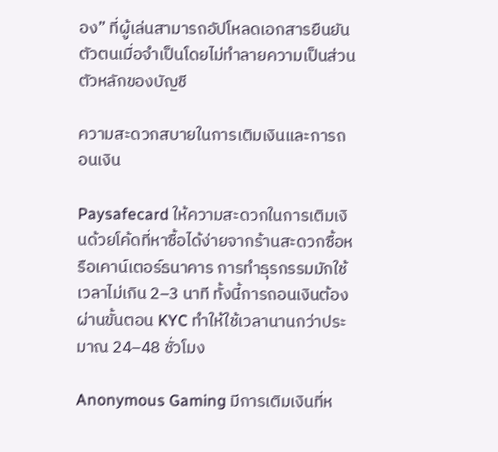อง” ที่ผู้เล่นสามารถอัปโหลดเอกสารยืนยันตัวตนเมื่อจำเป็นโดยไม่ทำลายความเป็นส่วนตัวหลักของบัญชี

ความสะดวกสบายในการเติมเงินและการถอนเงิน

Paysafecard ให้ความสะดวกในการเติมเงินด้วยโค้ดที่หาซื้อได้ง่ายจากร้านสะดวกซื้อหรือเคาน์เตอร์ธนาคาร การทำธุรกรรมมักใช้เวลาไม่เกิน 2–3 นาที ทั้งนี้การถอนเงินต้องผ่านขั้นตอน KYC ทำให้ใช้เวลานานกว่าประมาณ 24–48 ชั่วโมง

Anonymous Gaming มีการเติมเงินที่ห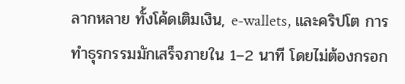ลากหลาย ทั้งโค้ดเติมเงิน, e‑wallets, และคริปโต การทำธุรกรรมมักเสร็จภายใน 1–2 นาที โดยไม่ต้องกรอก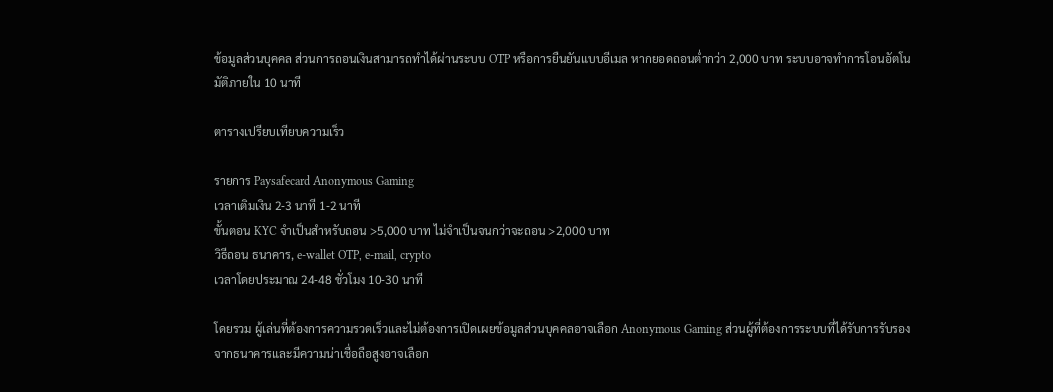ข้อมูลส่วนบุคคล ส่วนการถอนเงินสามารถทำได้ผ่านระบบ OTP หรือการยืนยันแบบอีเมล หากยอดถอนต่ำกว่า 2,000 บาท ระบบอาจทำการโอนอัตโนมัติภายใน 10 นาที

ตารางเปรียบเทียบความเร็ว

รายการ Paysafecard Anonymous Gaming
เวลาเติมเงิน 2‑3 นาที 1‑2 นาที
ขั้นตอน KYC จำเป็นสำหรับถอน >5,000 บาท ไม่จำเป็นจนกว่าจะถอน >2,000 บาท
วิธีถอน ธนาคาร, e‑wallet OTP, e‑mail, crypto
เวลาโดยประมาณ 24‑48 ชั่วโมง 10‑30 นาที

โดยรวม ผู้เล่นที่ต้องการความรวดเร็วและไม่ต้องการเปิดเผยข้อมูลส่วนบุคคลอาจเลือก Anonymous Gaming ส่วนผู้ที่ต้องการระบบที่ได้รับการรับรองจากธนาคารและมีความน่าเชื่อถือสูงอาจเลือก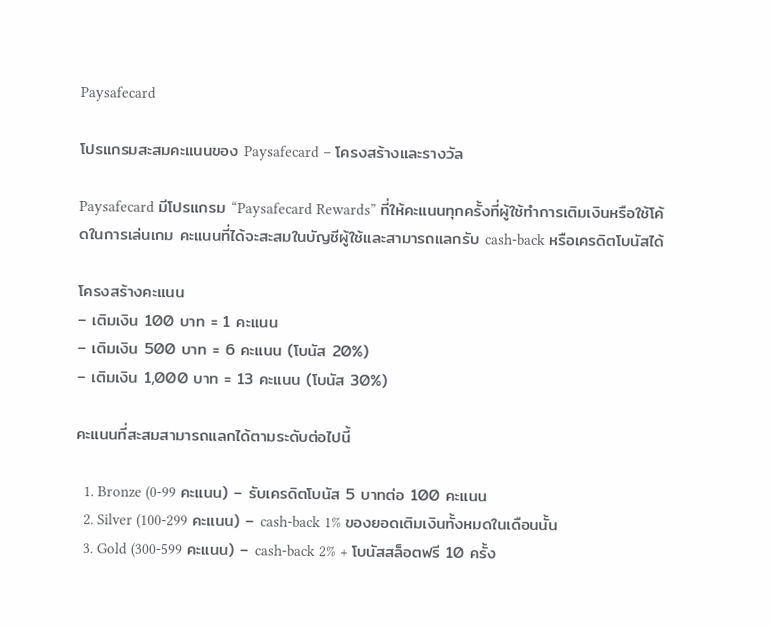Paysafecard

โปรแกรมสะสมคะแนนของ Paysafecard – โครงสร้างและรางวัล

Paysafecard มีโปรแกรม “Paysafecard Rewards” ที่ให้คะแนนทุกครั้งที่ผู้ใช้ทำการเติมเงินหรือใช้โค้ดในการเล่นเกม คะแนนที่ได้จะสะสมในบัญชีผู้ใช้และสามารถแลกรับ cash‑back หรือเครดิตโบนัสได้

โครงสร้างคะแนน
– เติมเงิน 100 บาท = 1 คะแนน
– เติมเงิน 500 บาท = 6 คะแนน (โบนัส 20%)
– เติมเงิน 1,000 บาท = 13 คะแนน (โบนัส 30%)

คะแนนที่สะสมสามารถแลกได้ตามระดับต่อไปนี้

  1. Bronze (0‑99 คะแนน) – รับเครดิตโบนัส 5 บาทต่อ 100 คะแนน
  2. Silver (100‑299 คะแนน) – cash‑back 1% ของยอดเติมเงินทั้งหมดในเดือนนั้น
  3. Gold (300‑599 คะแนน) – cash‑back 2% + โบนัสสล็อตฟรี 10 ครั้ง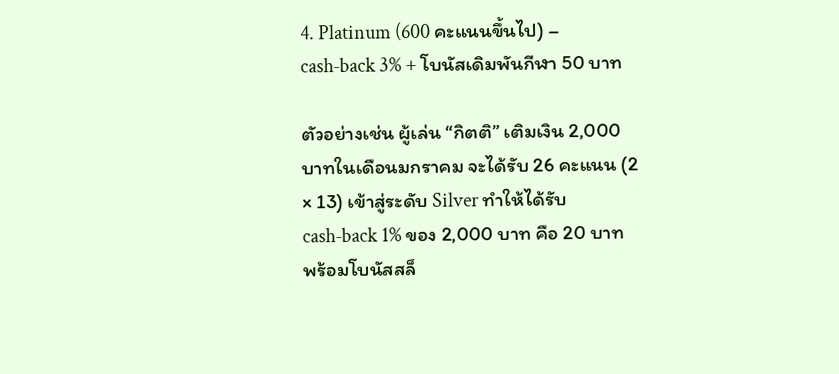4. Platinum (600 คะแนนขึ้นไป) – cash‑back 3% + โบนัสเดิมพันกีฬา 50 บาท

ตัวอย่างเช่น ผู้เล่น “กิตติ” เติมเงิน 2,000 บาทในเดือนมกราคม จะได้รับ 26 คะแนน (2 × 13) เข้าสู่ระดับ Silver ทำให้ได้รับ cash‑back 1% ของ 2,000 บาท คือ 20 บาท พร้อมโบนัสสล็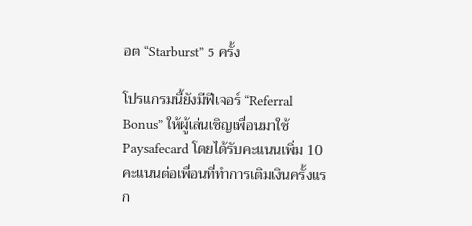อต “Starburst” 5 ครั้ง

โปรแกรมนี้ยังมีฟีเจอร์ “Referral Bonus” ให้ผู้เล่นเชิญเพื่อนมาใช้ Paysafecard โดยได้รับคะแนนเพิ่ม 10 คะแนนต่อเพื่อนที่ทำการเติมเงินครั้งแรก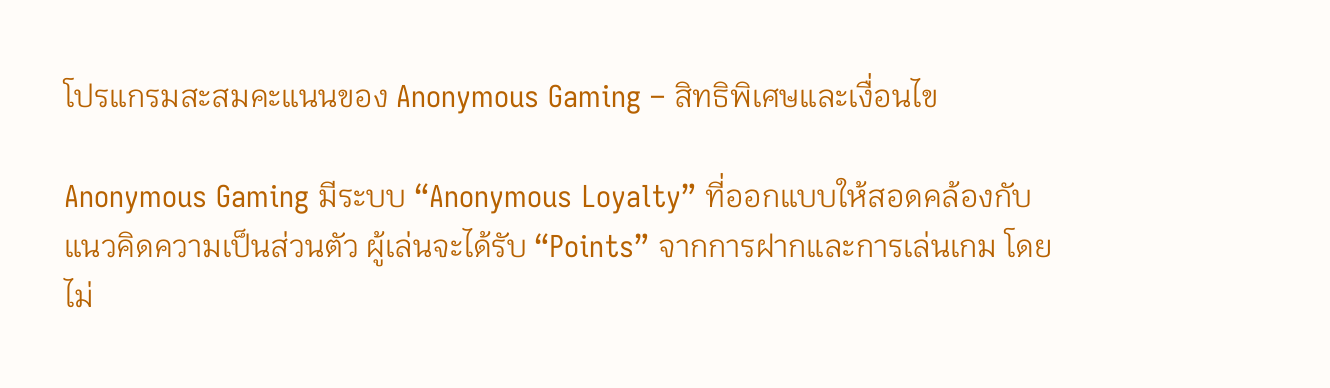โปรแกรมสะสมคะแนนของ Anonymous Gaming – สิทธิพิเศษและเงื่อนไข

Anonymous Gaming มีระบบ “Anonymous Loyalty” ที่ออกแบบให้สอดคล้องกับแนวคิดความเป็นส่วนตัว ผู้เล่นจะได้รับ “Points” จากการฝากและการเล่นเกม โดยไม่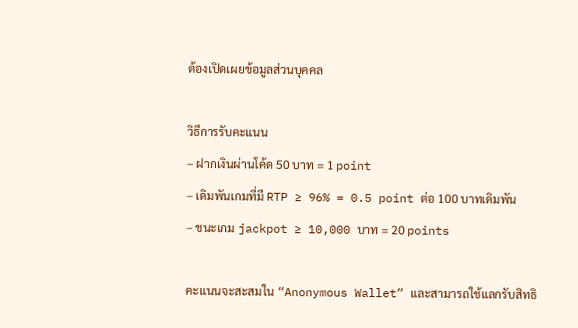ต้องเปิดเผยข้อมูลส่วนบุคคล

วิธีการรับคะแนน
– ฝากเงินผ่านโค้ด 50 บาท = 1 point
– เดิมพันเกมที่มี RTP ≥ 96% = 0.5 point ต่อ 100 บาทเดิมพัน
– ชนะเกม jackpot ≥ 10,000 บาท = 20 points

คะแนนจะสะสมใน “Anonymous Wallet” และสามารถใช้แลกรับสิทธิ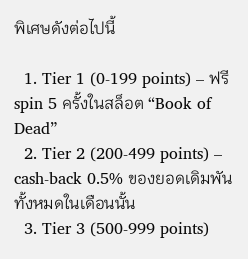พิเศษดังต่อไปนี้

  1. Tier 1 (0‑199 points) – ฟรี spin 5 ครั้งในสล็อต “Book of Dead”
  2. Tier 2 (200‑499 points) – cash‑back 0.5% ของยอดเดิมพันทั้งหมดในเดือนนั้น
  3. Tier 3 (500‑999 points)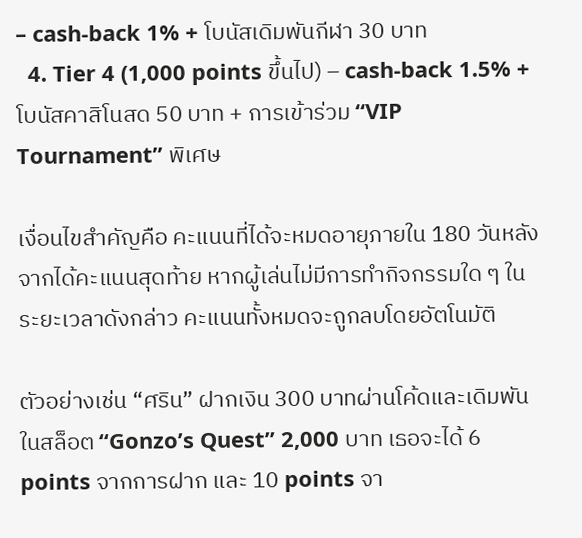– cash‑back 1% + โบนัสเดิมพันกีฬา 30 บาท
  4. Tier 4 (1,000 points ขึ้นไป) – cash‑back 1.5% + โบนัสคาสิโนสด 50 บาท + การเข้าร่วม “VIP Tournament” พิเศษ

เงื่อนไขสำคัญคือ คะแนนที่ได้จะหมดอายุภายใน 180 วันหลังจากได้คะแนนสุดท้าย หากผู้เล่นไม่มีการทำกิจกรรมใด ๆ ในระยะเวลาดังกล่าว คะแนนทั้งหมดจะถูกลบโดยอัตโนมัติ

ตัวอย่างเช่น “ศริน” ฝากเงิน 300 บาทผ่านโค้ดและเดิมพันในสล็อต “Gonzo’s Quest” 2,000 บาท เธอจะได้ 6 points จากการฝาก และ 10 points จา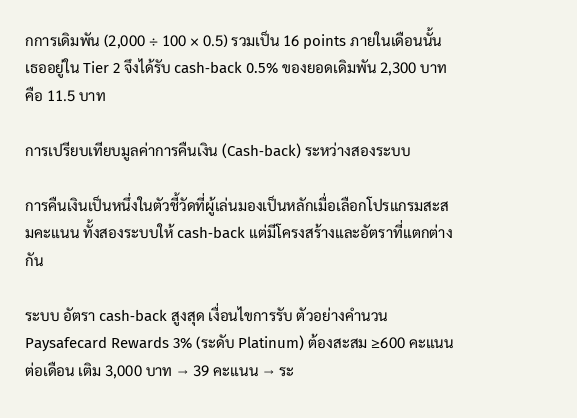กการเดิมพัน (2,000 ÷ 100 × 0.5) รวมเป็น 16 points ภายในเดือนนั้น เธออยู่ใน Tier 2 จึงได้รับ cash‑back 0.5% ของยอดเดิมพัน 2,300 บาท คือ 11.5 บาท

การเปรียบเทียบมูลค่าการคืนเงิน (Cash‑back) ระหว่างสองระบบ

การคืนเงินเป็นหนึ่งในตัวชี้วัดที่ผู้เล่นมองเป็นหลักเมื่อเลือกโปรแกรมสะสมคะแนน ทั้งสองระบบให้ cash‑back แต่มีโครงสร้างและอัตราที่แตกต่างกัน

ระบบ อัตรา cash‑back สูงสุด เงื่อนไขการรับ ตัวอย่างคำนวน
Paysafecard Rewards 3% (ระดับ Platinum) ต้องสะสม ≥600 คะแนนต่อเดือน เติม 3,000 บาท → 39 คะแนน → ระ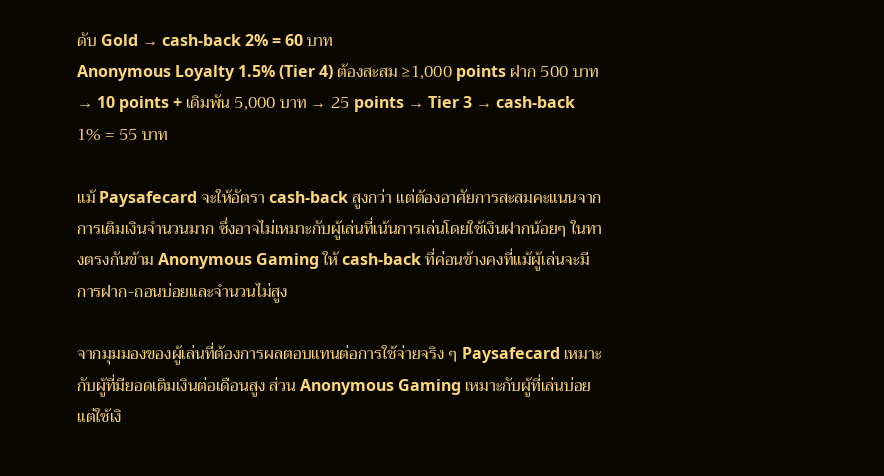ดับ Gold → cash‑back 2% = 60 บาท
Anonymous Loyalty 1.5% (Tier 4) ต้องสะสม ≥1,000 points ฝาก 500 บาท → 10 points + เดิมพัน 5,000 บาท → 25 points → Tier 3 → cash‑back 1% = 55 บาท

แม้ Paysafecard จะให้อัตรา cash‑back สูงกว่า แต่ต้องอาศัยการสะสมคะแนนจากการเติมเงินจำนวนมาก ซึ่งอาจไม่เหมาะกับผู้เล่นที่เน้นการเล่นโดยใช้เงินฝากน้อยๆ ในทางตรงกันข้าม Anonymous Gaming ให้ cash‑back ที่ค่อนข้างคงที่แม้ผู้เล่นจะมีการฝาก-ถอนบ่อยและจำนวนไม่สูง

จากมุมมองของผู้เล่นที่ต้องการผลตอบแทนต่อการใช้จ่ายจริง ๆ Paysafecard เหมาะกับผู้ที่มียอดเติมเงินต่อเดือนสูง ส่วน Anonymous Gaming เหมาะกับผู้ที่เล่นบ่อยแต่ใช้เงิ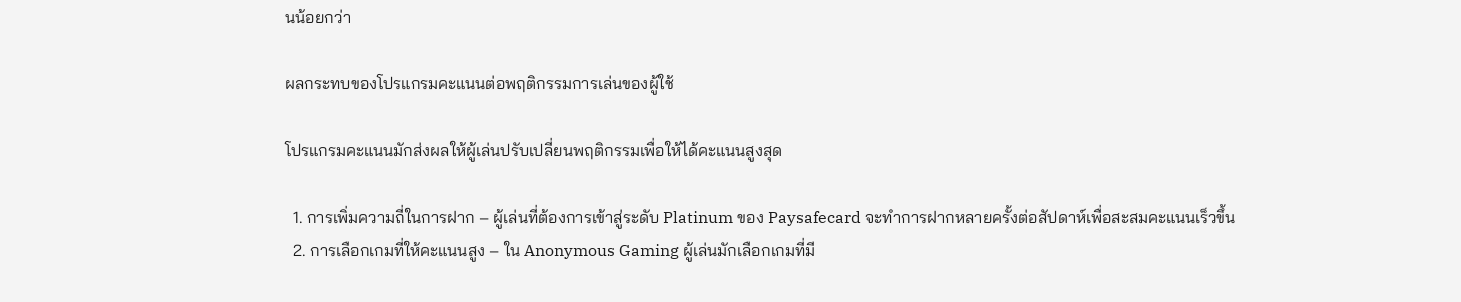นน้อยกว่า

ผลกระทบของโปรแกรมคะแนนต่อพฤติกรรมการเล่นของผู้ใช้

โปรแกรมคะแนนมักส่งผลให้ผู้เล่นปรับเปลี่ยนพฤติกรรมเพื่อให้ได้คะแนนสูงสุด

  1. การเพิ่มความถี่ในการฝาก – ผู้เล่นที่ต้องการเข้าสู่ระดับ Platinum ของ Paysafecard จะทำการฝากหลายครั้งต่อสัปดาห์เพื่อสะสมคะแนนเร็วขึ้น
  2. การเลือกเกมที่ให้คะแนนสูง – ใน Anonymous Gaming ผู้เล่นมักเลือกเกมที่มี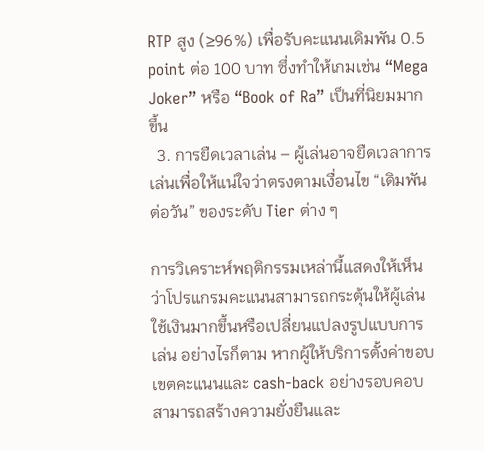RTP สูง (≥96%) เพื่อรับคะแนนเดิมพัน 0.5 point ต่อ 100 บาท ซึ่งทำให้เกมเช่น “Mega Joker” หรือ “Book of Ra” เป็นที่นิยมมากขึ้น
  3. การยืดเวลาเล่น – ผู้เล่นอาจยืดเวลาการเล่นเพื่อให้แน่ใจว่าตรงตามเงื่อนไข “เดิมพันต่อวัน” ของระดับ Tier ต่าง ๆ

การวิเคราะห์พฤติกรรมเหล่านี้แสดงให้เห็นว่าโปรแกรมคะแนนสามารถกระตุ้นให้ผู้เล่นใช้เงินมากขึ้นหรือเปลี่ยนแปลงรูปแบบการเล่น อย่างไรก็ตาม หากผู้ให้บริการตั้งค่าขอบเขตคะแนนและ cash‑back อย่างรอบคอบ สามารถสร้างความยั่งยืนและ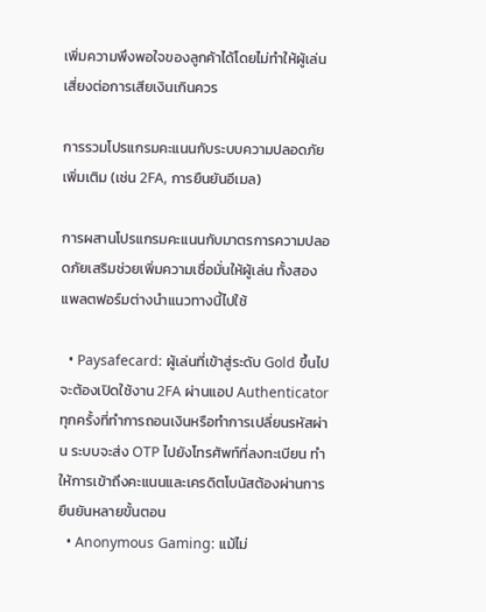เพิ่มความพึงพอใจของลูกค้าได้โดยไม่ทำให้ผู้เล่นเสี่ยงต่อการเสียเงินเกินควร

การรวมโปรแกรมคะแนนกับระบบความปลอดภัยเพิ่มเติม (เช่น 2FA, การยืนยันอีเมล)

การผสานโปรแกรมคะแนนกับมาตรการความปลอดภัยเสริมช่วยเพิ่มความเชื่อมั่นให้ผู้เล่น ทั้งสองแพลตฟอร์มต่างนำแนวทางนี้ไปใช้

  • Paysafecard: ผู้เล่นที่เข้าสู่ระดับ Gold ขึ้นไปจะต้องเปิดใช้งาน 2FA ผ่านแอป Authenticator ทุกครั้งที่ทำการถอนเงินหรือทำการเปลี่ยนรหัสผ่าน ระบบจะส่ง OTP ไปยังโทรศัพท์ที่ลงทะเบียน ทำให้การเข้าถึงคะแนนและเครดิตโบนัสต้องผ่านการยืนยันหลายขั้นตอน
  • Anonymous Gaming: แม้ไม่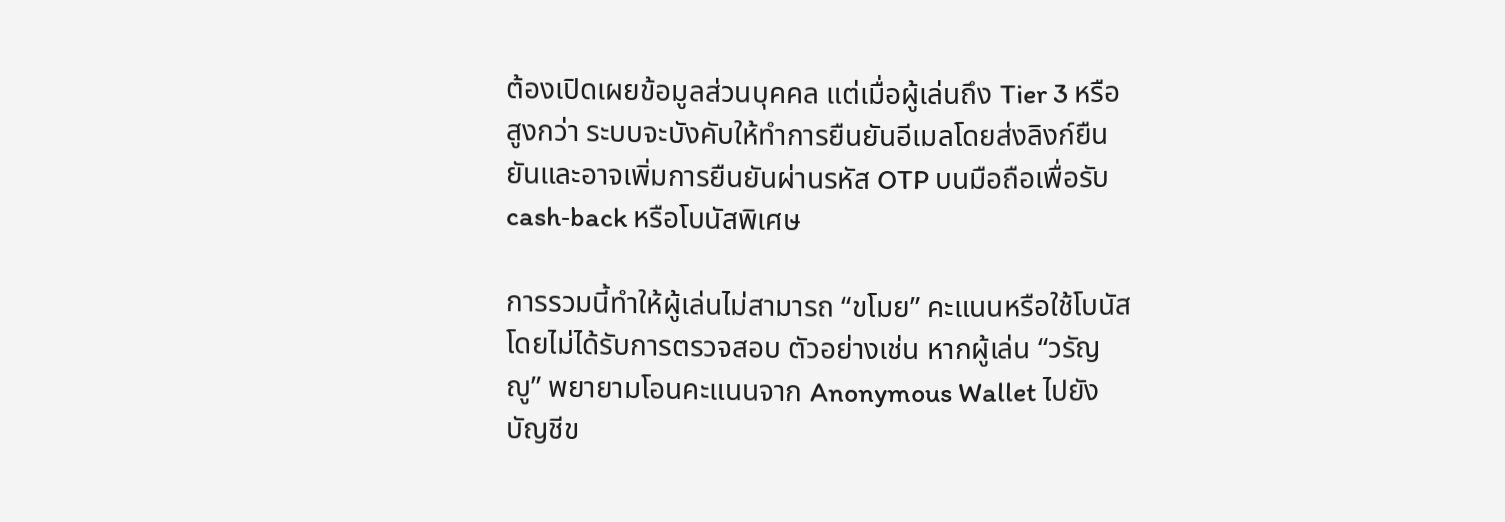ต้องเปิดเผยข้อมูลส่วนบุคคล แต่เมื่อผู้เล่นถึง Tier 3 หรือสูงกว่า ระบบจะบังคับให้ทำการยืนยันอีเมลโดยส่งลิงก์ยืนยันและอาจเพิ่มการยืนยันผ่านรหัส OTP บนมือถือเพื่อรับ cash‑back หรือโบนัสพิเศษ

การรวมนี้ทำให้ผู้เล่นไม่สามารถ “ขโมย” คะแนนหรือใช้โบนัสโดยไม่ได้รับการตรวจสอบ ตัวอย่างเช่น หากผู้เล่น “วรัญญู” พยายามโอนคะแนนจาก Anonymous Wallet ไปยังบัญชีข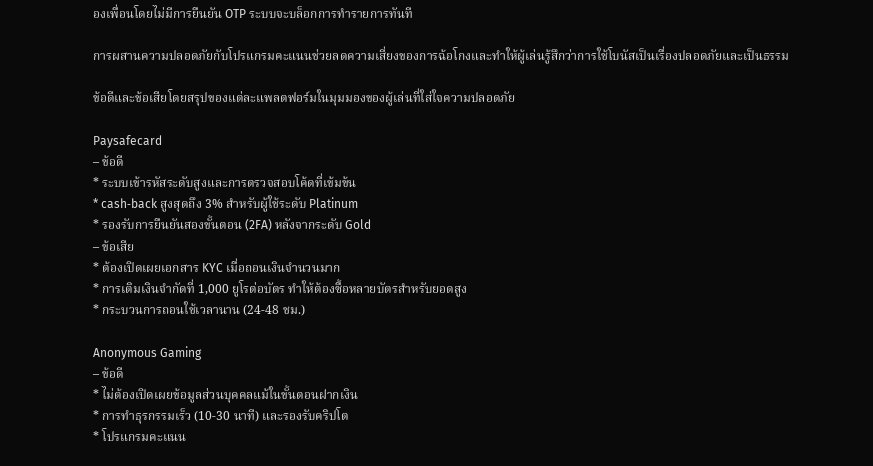องเพื่อนโดยไม่มีการยืนยัน OTP ระบบจะบล็อกการทำรายการทันที

การผสานความปลอดภัยกับโปรแกรมคะแนนช่วยลดความเสี่ยงของการฉ้อโกงและทำให้ผู้เล่นรู้สึกว่าการใช้โบนัสเป็นเรื่องปลอดภัยและเป็นธรรม

ข้อดีและข้อเสียโดยสรุปของแต่ละแพลตฟอร์มในมุมมองของผู้เล่นที่ใส่ใจความปลอดภัย

Paysafecard
– ข้อดี
* ระบบเข้ารหัสระดับสูงและการตรวจสอบโค้ดที่เข้มข้น
* cash‑back สูงสุดถึง 3% สำหรับผู้ใช้ระดับ Platinum
* รองรับการยืนยันสองขั้นตอน (2FA) หลังจากระดับ Gold
– ข้อเสีย
* ต้องเปิดเผยเอกสาร KYC เมื่อถอนเงินจำนวนมาก
* การเติมเงินจำกัดที่ 1,000 ยูโรต่อบัตร ทำให้ต้องซื้อหลายบัตรสำหรับยอดสูง
* กระบวนการถอนใช้เวลานาน (24‑48 ชม.)

Anonymous Gaming
– ข้อดี
* ไม่ต้องเปิดเผยข้อมูลส่วนบุคคลแม้ในขั้นตอนฝากเงิน
* การทำธุรกรรมเร็ว (10‑30 นาที) และรองรับคริปโต
* โปรแกรมคะแนน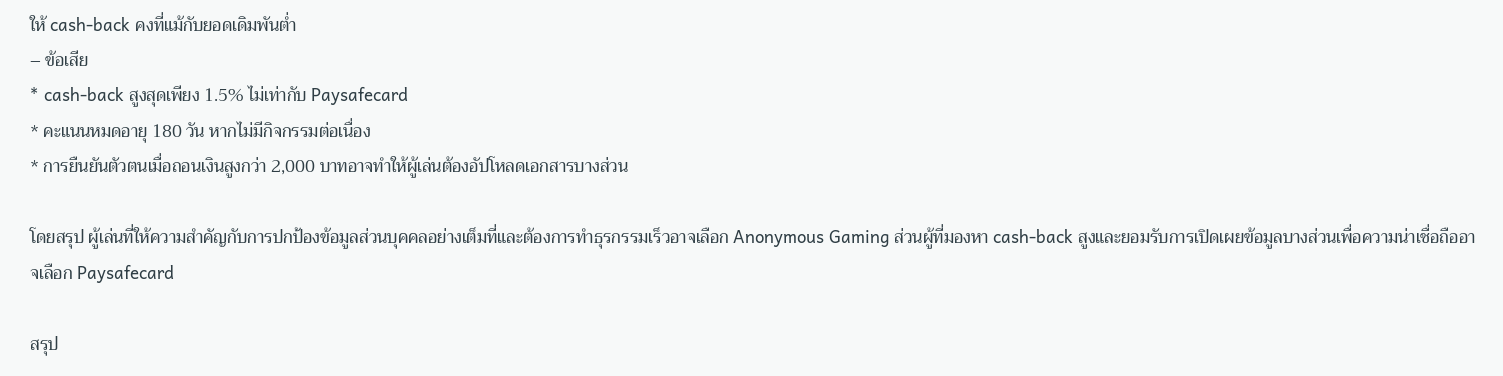ให้ cash‑back คงที่แม้กับยอดเดิมพันต่ำ
– ข้อเสีย
* cash‑back สูงสุดเพียง 1.5% ไม่เท่ากับ Paysafecard
* คะแนนหมดอายุ 180 วัน หากไม่มีกิจกรรมต่อเนื่อง
* การยืนยันตัวตนเมื่อถอนเงินสูงกว่า 2,000 บาทอาจทำให้ผู้เล่นต้องอัปโหลดเอกสารบางส่วน

โดยสรุป ผู้เล่นที่ให้ความสำคัญกับการปกป้องข้อมูลส่วนบุคคลอย่างเต็มที่และต้องการทำธุรกรรมเร็วอาจเลือก Anonymous Gaming ส่วนผู้ที่มองหา cash‑back สูงและยอมรับการเปิดเผยข้อมูลบางส่วนเพื่อความน่าเชื่อถืออาจเลือก Paysafecard

สรุป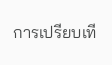การเปรียบเที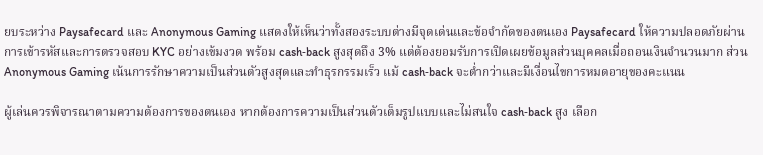ยบระหว่าง Paysafecard และ Anonymous Gaming แสดงให้เห็นว่าทั้งสองระบบต่างมีจุดเด่นและข้อจำกัดของตนเอง Paysafecard ให้ความปลอดภัยผ่านการเข้ารหัสและการตรวจสอบ KYC อย่างเข้มงวด พร้อม cash‑back สูงสุดถึง 3% แต่ต้องยอมรับการเปิดเผยข้อมูลส่วนบุคคลเมื่อถอนเงินจำนวนมาก ส่วน Anonymous Gaming เน้นการรักษาความเป็นส่วนตัวสูงสุดและทำธุรกรรมเร็ว แม้ cash‑back จะต่ำกว่าและมีเงื่อนไขการหมดอายุของคะแนน

ผู้เล่นควรพิจารณาตามความต้องการของตนเอง หากต้องการความเป็นส่วนตัวเต็มรูปแบบและไม่สนใจ cash‑back สูง เลือก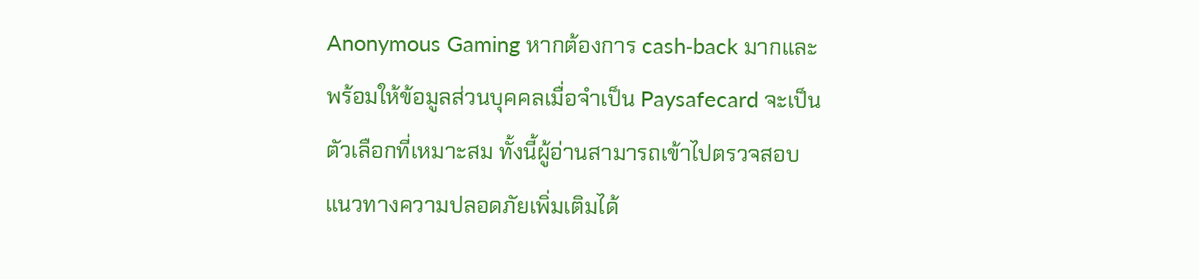Anonymous Gaming หากต้องการ cash‑back มากและพร้อมให้ข้อมูลส่วนบุคคลเมื่อจำเป็น Paysafecard จะเป็นตัวเลือกที่เหมาะสม ทั้งนี้ผู้อ่านสามารถเข้าไปตรวจสอบแนวทางความปลอดภัยเพิ่มเติมได้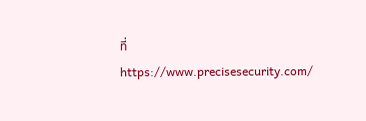ที่ https://www.precisesecurity.com/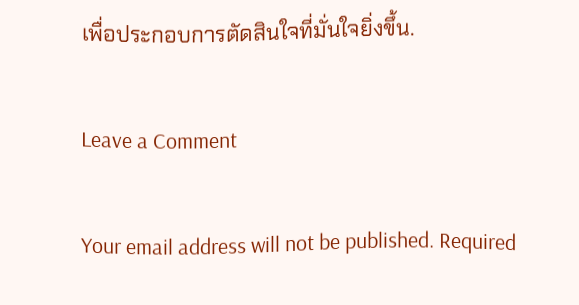เพื่อประกอบการตัดสินใจที่มั่นใจยิ่งขึ้น.

Leave a Comment

Your email address will not be published. Required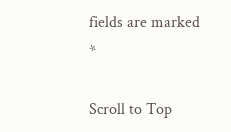fields are marked *

Scroll to Top